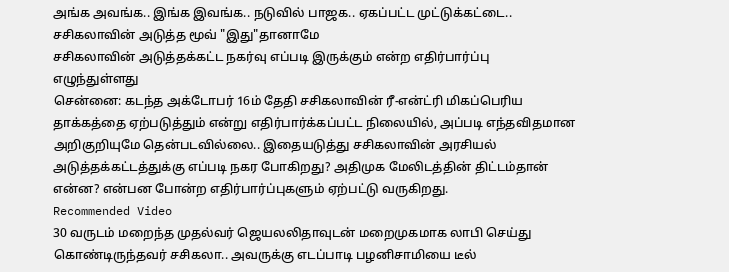அங்க அவங்க.. இங்க இவங்க.. நடுவில் பாஜக.. ஏகப்பட்ட முட்டுக்கட்டை.. சசிகலாவின் அடுத்த மூவ் "இது"தானாமே
சசிகலாவின் அடுத்தக்கட்ட நகர்வு எப்படி இருக்கும் என்ற எதிர்பார்ப்பு எழுந்துள்ளது
சென்னை: கடந்த அக்டோபர் 16ம் தேதி சசிகலாவின் ரீ-என்ட்ரி மிகப்பெரிய தாக்கத்தை ஏற்படுத்தும் என்று எதிர்பார்க்கப்பட்ட நிலையில், அப்படி எந்தவிதமான அறிகுறியுமே தென்படவில்லை.. இதையடுத்து சசிகலாவின் அரசியல் அடுத்தக்கட்டத்துக்கு எப்படி நகர போகிறது? அதிமுக மேலிடத்தின் திட்டம்தான் என்ன? என்பன போன்ற எதிர்பார்ப்புகளும் ஏற்பட்டு வருகிறது.
Recommended Video
30 வருடம் மறைந்த முதல்வர் ஜெயலலிதாவுடன் மறைமுகமாக லாபி செய்து கொண்டிருந்தவர் சசிகலா.. அவருக்கு எடப்பாடி பழனிசாமியை டீல்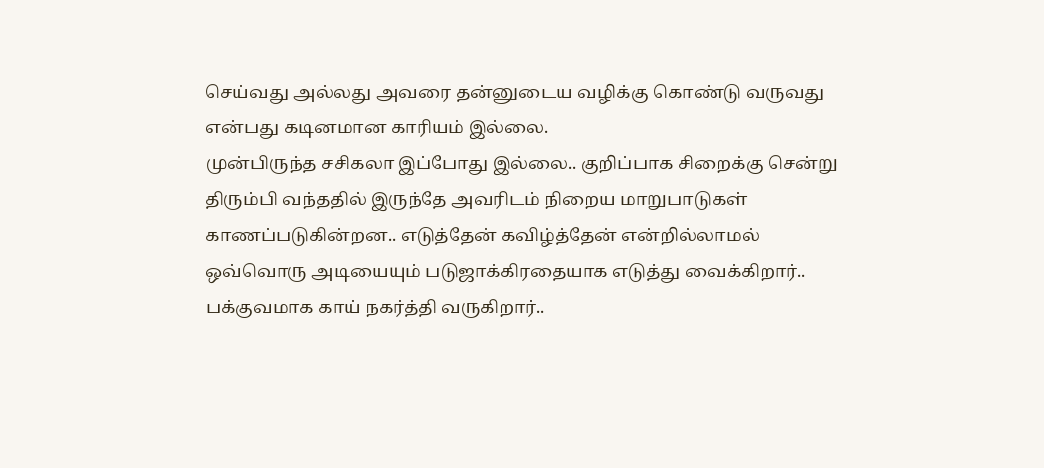செய்வது அல்லது அவரை தன்னுடைய வழிக்கு கொண்டு வருவது என்பது கடினமான காரியம் இல்லை.
முன்பிருந்த சசிகலா இப்போது இல்லை.. குறிப்பாக சிறைக்கு சென்று திரும்பி வந்ததில் இருந்தே அவரிடம் நிறைய மாறுபாடுகள் காணப்படுகின்றன.. எடுத்தேன் கவிழ்த்தேன் என்றில்லாமல் ஒவ்வொரு அடியையும் படுஜாக்கிரதையாக எடுத்து வைக்கிறார்.. பக்குவமாக காய் நகர்த்தி வருகிறார்..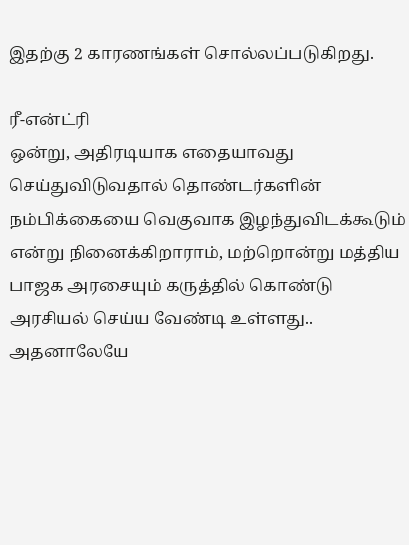இதற்கு 2 காரணங்கள் சொல்லப்படுகிறது.

ரீ-என்ட்ரி
ஒன்று, அதிரடியாக எதையாவது செய்துவிடுவதால் தொண்டர்களின் நம்பிக்கையை வெகுவாக இழந்துவிடக்கூடும் என்று நினைக்கிறாராம், மற்றொன்று மத்திய பாஜக அரசையும் கருத்தில் கொண்டு அரசியல் செய்ய வேண்டி உள்ளது.. அதனாலேயே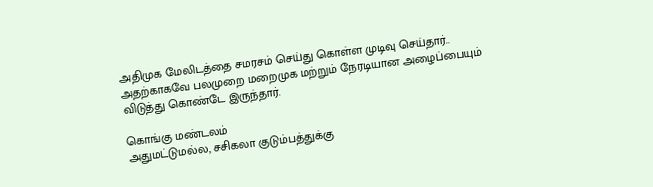அதிமுக மேலிடத்தை சமரசம் செய்து கொள்ள முடிவு செய்தார்.. அதற்காகவே பலமுறை மறைமுக மற்றும் நேரடியான அழைப்பையும் விடுத்து கொண்டே இருந்தார்.

கொங்கு மண்டலம்
அதுமட்டுமல்ல, சசிகலா குடும்பத்துக்கு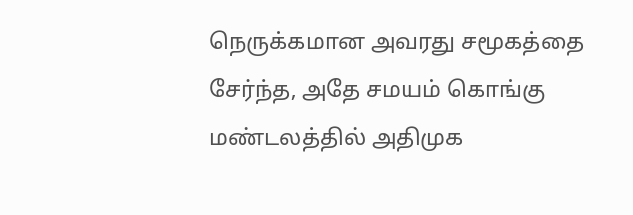நெருக்கமான அவரது சமூகத்தை சேர்ந்த, அதே சமயம் கொங்கு மண்டலத்தில் அதிமுக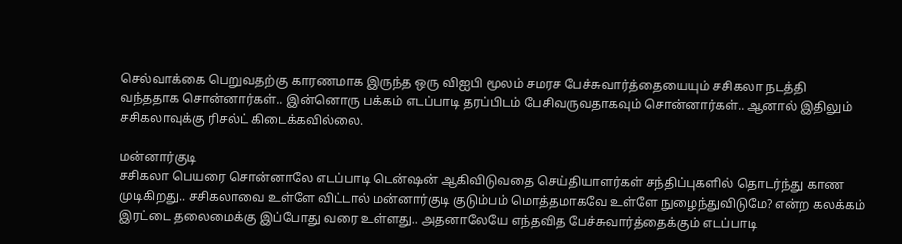செல்வாக்கை பெறுவதற்கு காரணமாக இருந்த ஒரு விஐபி மூலம் சமரச பேச்சுவார்த்தையையும் சசிகலா நடத்தி வந்ததாக சொன்னார்கள்.. இன்னொரு பக்கம் எடப்பாடி தரப்பிடம் பேசிவருவதாகவும் சொன்னார்கள்.. ஆனால் இதிலும் சசிகலாவுக்கு ரிசல்ட் கிடைக்கவில்லை.

மன்னார்குடி
சசிகலா பெயரை சொன்னாலே எடப்பாடி டென்ஷன் ஆகிவிடுவதை செய்தியாளர்கள் சந்திப்புகளில் தொடர்ந்து காண முடிகிறது.. சசிகலாவை உள்ளே விட்டால் மன்னார்குடி குடும்பம் மொத்தமாகவே உள்ளே நுழைந்துவிடுமே? என்ற கலக்கம் இரட்டை தலைமைக்கு இப்போது வரை உள்ளது.. அதனாலேயே எந்தவித பேச்சுவார்த்தைக்கும் எடப்பாடி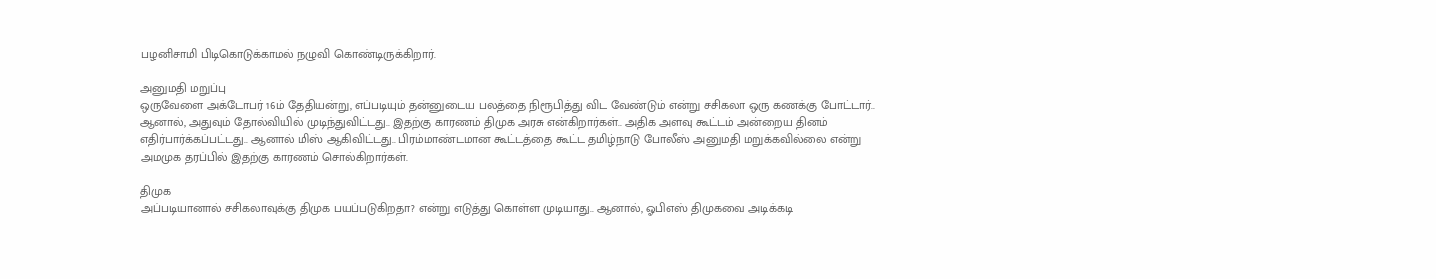பழனிசாமி பிடிகொடுக்காமல் நழுவி கொண்டிருக்கிறார்.

அனுமதி மறுப்பு
ஒருவேளை அக்டோபர் 16ம் தேதியன்று, எப்படியும் தன்னுடைய பலத்தை நிரூபித்து விட வேண்டும் என்று சசிகலா ஒரு கணக்கு போட்டார்.. ஆனால், அதுவும் தோல்வியில் முடிந்துவிட்டது.. இதற்கு காரணம் திமுக அரசு என்கிறார்கள்.. அதிக அளவு கூட்டம் அன்றைய தினம் எதிர்பார்க்கப்பட்டது.. ஆனால் மிஸ் ஆகிவிட்டது.. பிரம்மாண்டமான கூட்டத்தை கூட்ட தமிழ்நாடு போலீஸ் அனுமதி மறுக்கவில்லை என்று அமமுக தரப்பில் இதற்கு காரணம் சொல்கிறார்கள்.

திமுக
அப்படியானால் சசிகலாவுக்கு திமுக பயப்படுகிறதா? என்று எடுத்து கொள்ள முடியாது.. ஆனால், ஓபிஎஸ் திமுகவை அடிக்கடி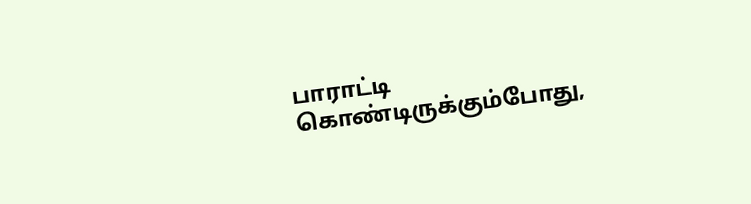பாராட்டி கொண்டிருக்கும்போது,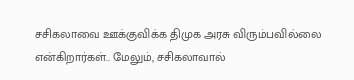சசிகலாவை ஊக்குவிக்க திமுக அரசு விரும்பவில்லை என்கிறார்கள்.. மேலும், சசிகலாவால்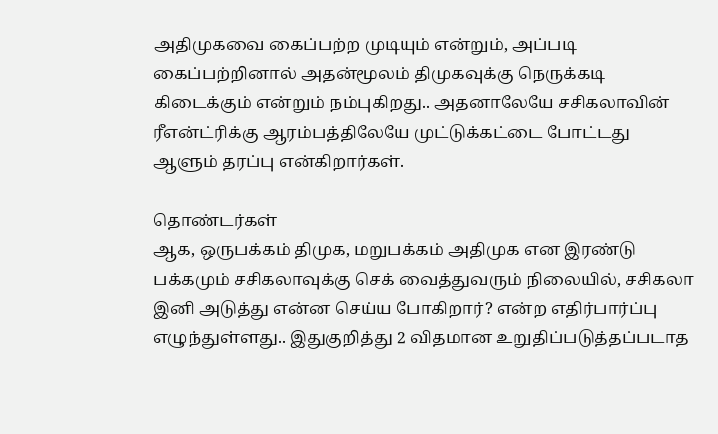அதிமுகவை கைப்பற்ற முடியும் என்றும், அப்படி கைப்பற்றினால் அதன்மூலம் திமுகவுக்கு நெருக்கடி கிடைக்கும் என்றும் நம்புகிறது.. அதனாலேயே சசிகலாவின் ரீஎன்ட்ரிக்கு ஆரம்பத்திலேயே முட்டுக்கட்டை போட்டது ஆளும் தரப்பு என்கிறார்கள்.

தொண்டர்கள்
ஆக, ஒருபக்கம் திமுக, மறுபக்கம் அதிமுக என இரண்டு பக்கமும் சசிகலாவுக்கு செக் வைத்துவரும் நிலையில், சசிகலா இனி அடுத்து என்ன செய்ய போகிறார்? என்ற எதிர்பார்ப்பு எழுந்துள்ளது.. இதுகுறித்து 2 விதமான உறுதிப்படுத்தப்படாத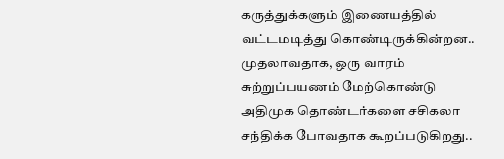கருத்துக்களும் இணையத்தில் வட்டமடித்து கொண்டிருக்கின்றன.. முதலாவதாக, ஒரு வாரம் சுற்றுப்பயணம் மேற்கொண்டு அதிமுக தொண்டர்களை சசிகலா சந்திக்க போவதாக கூறப்படுகிறது..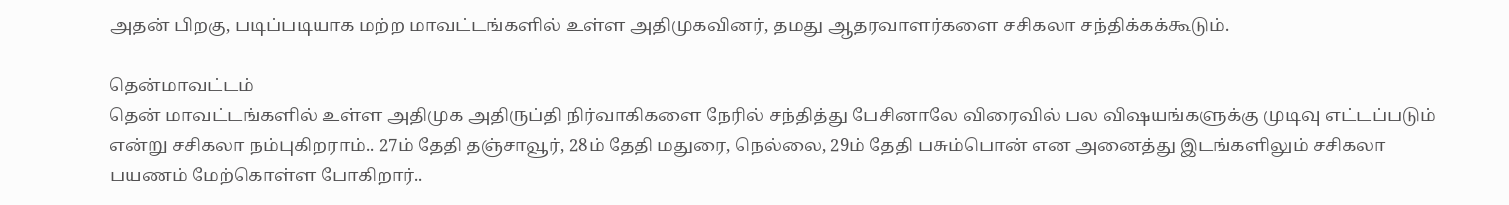அதன் பிறகு, படிப்படியாக மற்ற மாவட்டங்களில் உள்ள அதிமுகவினர், தமது ஆதரவாளர்களை சசிகலா சந்திக்கக்கூடும்.

தென்மாவட்டம்
தென் மாவட்டங்களில் உள்ள அதிமுக அதிருப்தி நிர்வாகிகளை நேரில் சந்தித்து பேசினாலே விரைவில் பல விஷயங்களுக்கு முடிவு எட்டப்படும் என்று சசிகலா நம்புகிறராம்.. 27ம் தேதி தஞ்சாவூர், 28ம் தேதி மதுரை, நெல்லை, 29ம் தேதி பசும்பொன் என அனைத்து இடங்களிலும் சசிகலா பயணம் மேற்கொள்ள போகிறார்..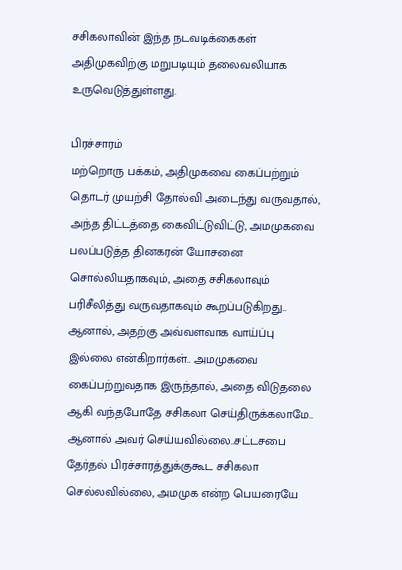சசிகலாவின் இந்த நடவடிக்கைகள் அதிமுகவிற்கு மறுபடியும் தலைவலியாக உருவெடுத்துள்ளது.

பிரச்சாரம்
மற்றொரு பக்கம், அதிமுகவை கைப்பற்றும் தொடர் முயற்சி தோல்வி அடைந்து வருவதால், அந்த திட்டத்தை கைவிட்டுவிட்டு, அமமுகவை பலப்படுத்த தினகரன் யோசனை சொல்லியதாகவும், அதை சசிகலாவும் பரிசீலித்து வருவதாகவும் கூறப்படுகிறது.. ஆனால், அதற்கு அவ்வளவாக வாய்ப்பு இல்லை என்கிறார்கள்.. அமமுகவை கைப்பற்றுவதாக இருந்தால், அதை விடுதலை ஆகி வந்தபோதே சசிகலா செய்திருக்கலாமே.. ஆனால் அவர் செய்யவில்லை..சட்டசபை தேர்தல் பிரச்சாரத்துக்குகூட சசிகலா செல்லவில்லை, அமமுக என்ற பெயரையே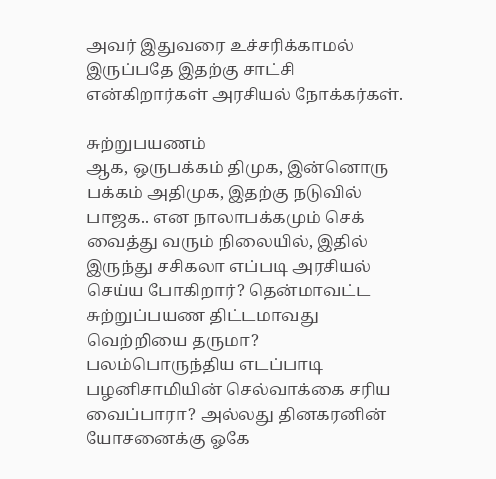அவர் இதுவரை உச்சரிக்காமல் இருப்பதே இதற்கு சாட்சி என்கிறார்கள் அரசியல் நோக்கர்கள்.

சுற்றுபயணம்
ஆக, ஒருபக்கம் திமுக, இன்னொரு பக்கம் அதிமுக, இதற்கு நடுவில் பாஜக.. என நாலாபக்கமும் செக் வைத்து வரும் நிலையில், இதில் இருந்து சசிகலா எப்படி அரசியல் செய்ய போகிறார்? தென்மாவட்ட சுற்றுப்பயண திட்டமாவது வெற்றியை தருமா? பலம்பொருந்திய எடப்பாடி பழனிசாமியின் செல்வாக்கை சரிய வைப்பாரா? அல்லது தினகரனின் யோசனைக்கு ஓகே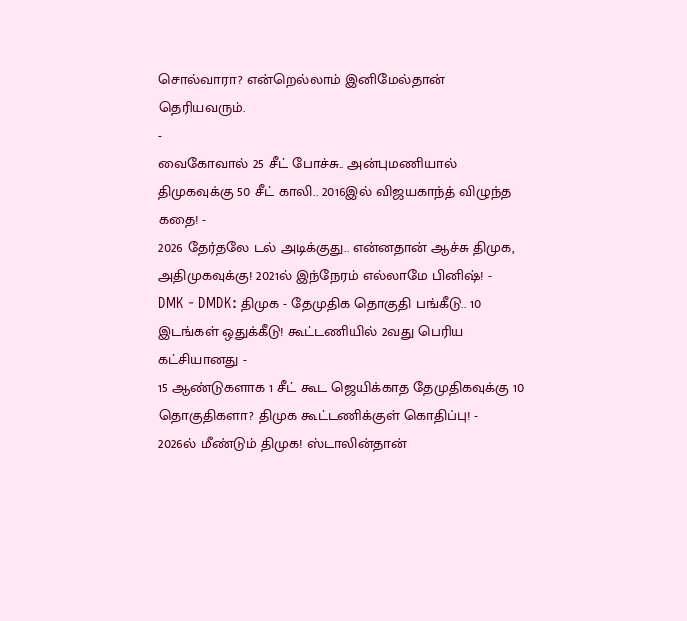சொல்வாரா? என்றெல்லாம் இனிமேல்தான் தெரியவரும்.
-
வைகோவால் 25 சீட் போச்சு.. அன்புமணியால் திமுகவுக்கு 50 சீட் காலி.. 2016இல் விஜயகாந்த் விழுந்த கதை! -
2026 தேர்தலே டல் அடிக்குது.. என்னதான் ஆச்சு திமுக, அதிமுகவுக்கு! 2021ல் இந்நேரம் எல்லாமே பினிஷ்! -
DMK - DMDK: திமுக - தேமுதிக தொகுதி பங்கீடு.. 10 இடங்கள் ஒதுக்கீடு! கூட்டணியில் 2வது பெரிய கட்சியானது -
15 ஆண்டுகளாக 1 சீட் கூட ஜெயிக்காத தேமுதிகவுக்கு 10 தொகுதிகளா? திமுக கூட்டணிக்குள் கொதிப்பு! -
2026ல் மீண்டும் திமுக! ஸ்டாலின்தான்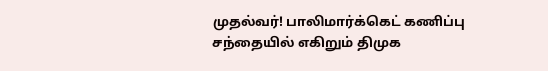முதல்வர்! பாலிமார்க்கெட் கணிப்பு சந்தையில் எகிறும் திமுக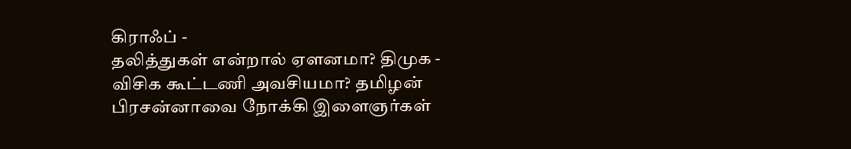கிராஃப் -
தலித்துகள் என்றால் ஏளனமா? திமுக - விசிக கூட்டணி அவசியமா? தமிழன் பிரசன்னாவை நோக்கி இளைஞர்கள்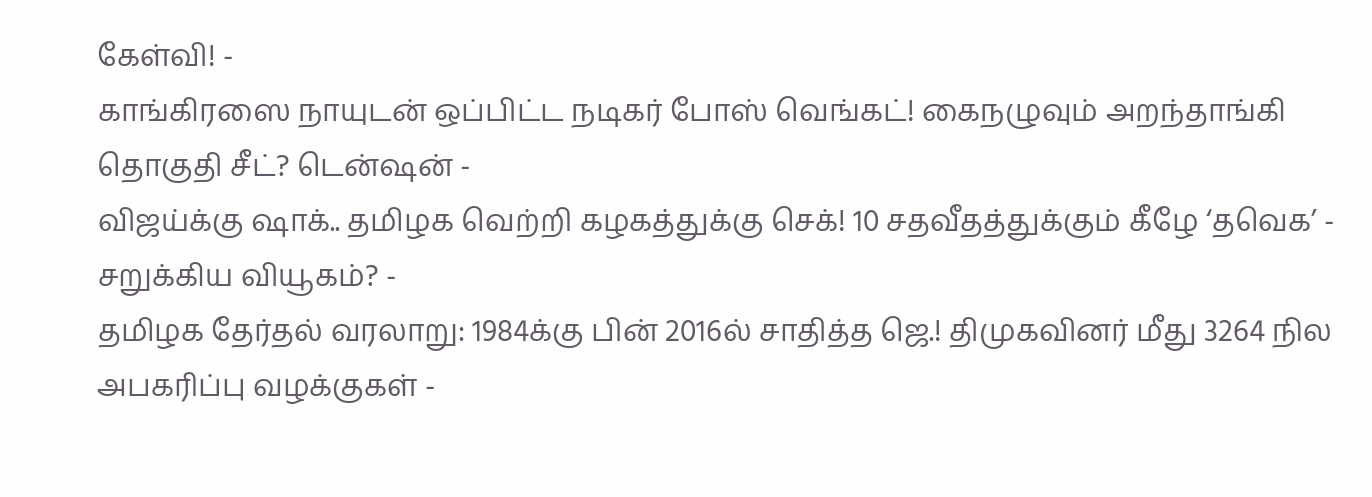கேள்வி! -
காங்கிரஸை நாயுடன் ஒப்பிட்ட நடிகர் போஸ் வெங்கட்! கைநழுவும் அறந்தாங்கி தொகுதி சீட்? டென்ஷன் -
விஜய்க்கு ஷாக்.. தமிழக வெற்றி கழகத்துக்கு செக்! 10 சதவீதத்துக்கும் கீழே ‘தவெக’ - சறுக்கிய வியூகம்? -
தமிழக தேர்தல் வரலாறு: 1984க்கு பின் 2016ல் சாதித்த ஜெ.! திமுகவினர் மீது 3264 நில அபகரிப்பு வழக்குகள் -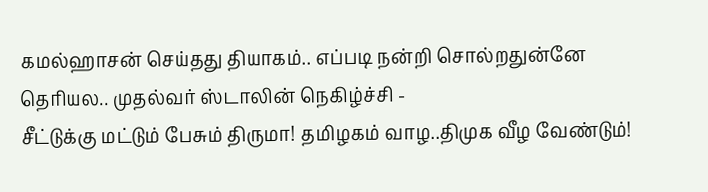கமல்ஹாசன் செய்தது தியாகம்.. எப்படி நன்றி சொல்றதுன்னே தெரியல.. முதல்வர் ஸ்டாலின் நெகிழ்ச்சி -
சீட்டுக்கு மட்டும் பேசும் திருமா! தமிழகம் வாழ..திமுக வீழ வேண்டும்!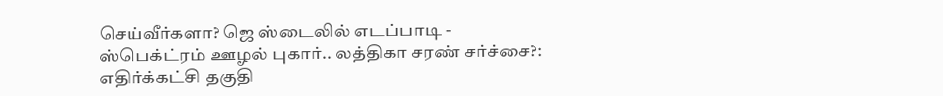செய்வீர்களா? ஜெ ஸ்டைலில் எடப்பாடி -
ஸ்பெக்ட்ரம் ஊழல் புகார்.. லத்திகா சரண் சர்ச்சை?: எதிர்க்கட்சி தகுதி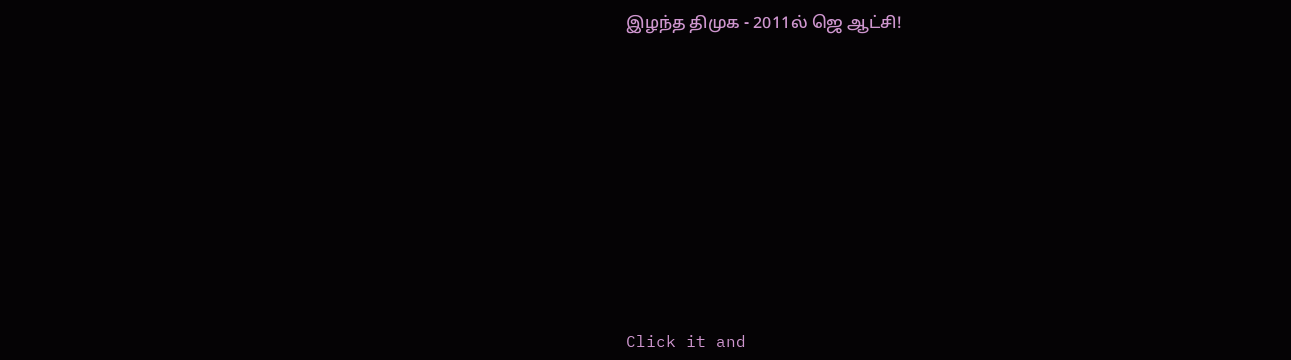இழந்த திமுக - 2011ல் ஜெ ஆட்சி!












Click it and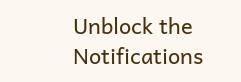Unblock the Notifications